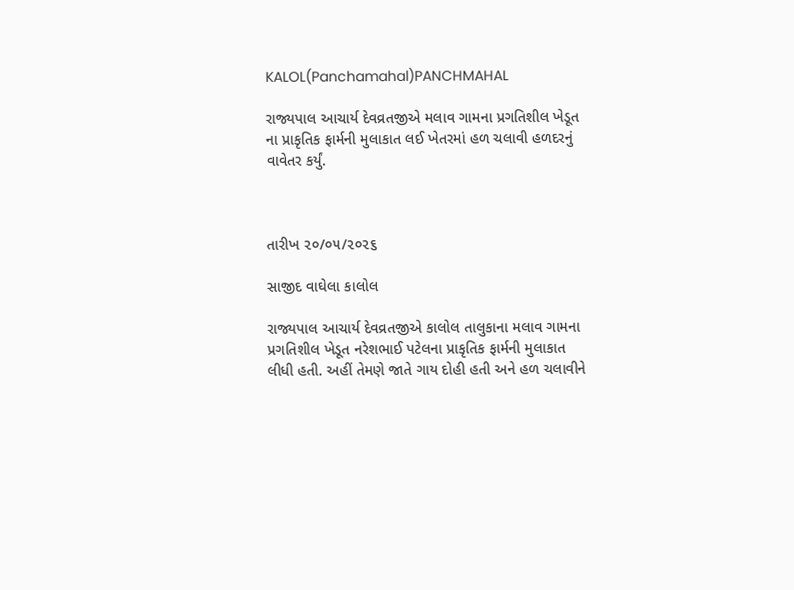KALOL(Panchamahal)PANCHMAHAL

રાજ્યપાલ આચાર્ય દેવવ્રતજીએ મલાવ ગામના પ્રગતિશીલ ખેડૂત ના પ્રાકૃતિક ફાર્મની મુલાકાત લઈ ખેતરમાં હળ ચલાવી હળદરનું વાવેતર કર્યું.



તારીખ ૨૦/૦૫/૨૦૨૬

સાજીદ વાઘેલા કાલોલ

રાજ્યપાલ આચાર્ય દેવવ્રતજીએ કાલોલ તાલુકાના મલાવ ગામના પ્રગતિશીલ ખેડૂત નરેશભાઈ પટેલના પ્રાકૃતિક ફાર્મની મુલાકાત લીધી હતી. અહીં તેમણે જાતે ગાય દોહી હતી અને હળ ચલાવીને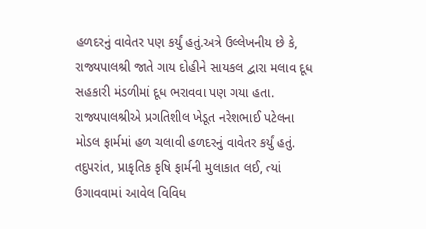હળદરનું વાવેતર પણ કર્યું હતું.અત્રે ઉલ્લેખનીય છે કે, રાજ્યપાલશ્રી જાતે ગાય દોહીને સાયકલ દ્વારા મલાવ દૂધ સહકારી મંડળીમાં દૂધ ભરાવવા પણ ગયા હતા. રાજ્યપાલશ્રીએ પ્રગતિશીલ ખેડૂત નરેશભાઈ પટેલના મોડલ ફાર્મમાં હળ ચલાવી હળદરનું વાવેતર કર્યું હતું. તદુપરાંત, પ્રાકૃતિક કૃષિ ફાર્મની મુલાકાત લઈ, ત્યાં ઉગાવવામાં આવેલ વિવિધ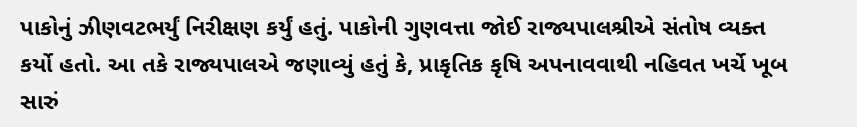પાકોનું ઝીણવટભર્યું નિરીક્ષણ કર્યું હતું. પાકોની ગુણવત્તા જોઈ રાજ્યપાલશ્રીએ સંતોષ વ્યક્ત કર્યો હતો. આ તકે રાજ્યપાલએ જણાવ્યું હતું કે, પ્રાકૃતિક કૃષિ અપનાવવાથી નહિવત ખર્ચે ખૂબ સારું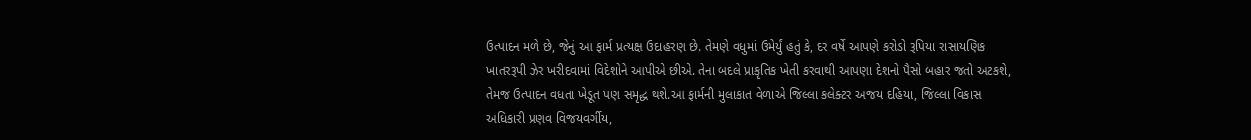ઉત્પાદન મળે છે, જેનું આ ફાર્મ પ્રત્યક્ષ ઉદાહરણ છે. તેમણે વધુમાં ઉમેર્યું હતું કે, દર વર્ષે આપણે કરોડો રૂપિયા રાસાયણિક ખાતરરૂપી ઝેર ખરીદવામાં વિદેશોને આપીએ છીએ. તેના બદલે પ્રાકૃતિક ખેતી કરવાથી આપણા દેશનો પૈસો બહાર જતો અટકશે, તેમજ ઉત્પાદન વધતા ખેડૂત પણ સમૃદ્ધ થશે.આ ફાર્મની મુલાકાત વેળાએ જિલ્લા કલેક્ટર અજય દહિયા, જિલ્લા વિકાસ અધિકારી પ્રણવ વિજયવર્ગીય,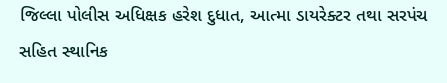જિલ્લા પોલીસ અધિક્ષક હરેશ દુધાત, આત્મા ડાયરેક્ટર તથા સરપંચ સહિત સ્થાનિક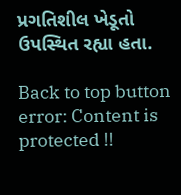પ્રગતિશીલ ખેડૂતો ઉપસ્થિત રહ્યા હતા.

Back to top button
error: Content is protected !!